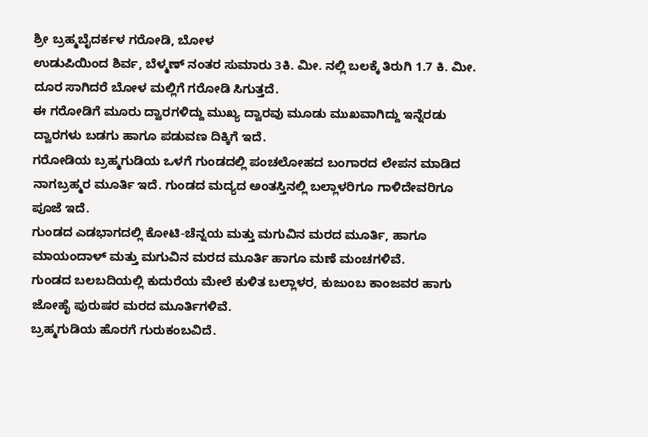ಶ್ರೀ ಬ್ರಹ್ಮಬೈದರ್ಕಳ ಗರೋಡಿ, ಬೋಳ
ಉಡುಪಿಯಿಂದ ಶಿರ್ವ, ಬೆಳ್ಮಣ್ ನಂತರ ಸುಮಾರು 3ಕಿ. ಮೀ. ನಲ್ಲಿ ಬಲಕ್ಕೆ ತಿರುಗಿ 1.7 ಕಿ. ಮೀ. ದೂರ ಸಾಗಿದರೆ ಬೋಳ ಮಲ್ಲಿಗೆ ಗರೋಡಿ ಸಿಗುತ್ತದೆ.
ಈ ಗರೋಡಿಗೆ ಮೂರು ದ್ವಾರಗಳಿದ್ದು ಮುಖ್ಯ ದ್ವಾರವು ಮೂಡು ಮುಖವಾಗಿದ್ದು ಇನ್ನೆರಡು ದ್ವಾರಗಳು ಬಡಗು ಹಾಗೂ ಪಡುವಣ ದಿಕ್ಕಿಗೆ ಇದೆ.
ಗರೋಡಿಯ ಬ್ರಹ್ಮಗುಡಿಯ ಒಳಗೆ ಗುಂಡದಲ್ಲಿ ಪಂಚಲೋಹದ ಬಂಗಾರದ ಲೇಪನ ಮಾಡಿದ ನಾಗಬ್ರಹ್ಮರ ಮೂರ್ತಿ ಇದೆ. ಗುಂಡದ ಮದ್ಯದ ಅಂತಸ್ತಿನಲ್ಲಿ ಬಲ್ಲಾಳರಿಗೂ ಗಾಳಿದೇವರಿಗೂ ಪೂಜೆ ಇದೆ.
ಗುಂಡದ ಎಡಭಾಗದಲ್ಲಿ ಕೋಟಿ-ಚೆನ್ನಯ ಮತ್ತು ಮಗುವಿನ ಮರದ ಮೂರ್ತಿ, ಹಾಗೂ ಮಾಯಂದಾಳ್ ಮತ್ತು ಮಗುವಿನ ಮರದ ಮೂರ್ತಿ ಹಾಗೂ ಮಣೆ ಮಂಚಗಳಿವೆ.
ಗುಂಡದ ಬಲಬದಿಯಲ್ಲಿ ಕುದುರೆಯ ಮೇಲೆ ಕುಳಿತ ಬಲ್ಲಾಳರ, ಕುಜುಂಬ ಕಾಂಜವರ ಹಾಗು ಜೋಹೈ ಪುರುಷರ ಮರದ ಮೂರ್ತಿಗಳಿವೆ.
ಬ್ರಹ್ಮಗುಡಿಯ ಹೊರಗೆ ಗುರುಕಂಬವಿದೆ.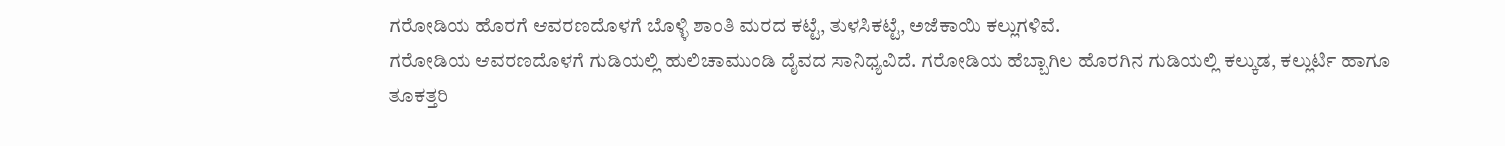ಗರೋಡಿಯ ಹೊರಗೆ ಆವರಣದೊಳಗೆ ಬೊಳ್ಳಿ ಶಾಂತಿ ಮರದ ಕಟ್ಟೆ, ತುಳಸಿಕಟ್ಟೆ, ಅಜೆಕಾಯಿ ಕಲ್ಲುಗಳಿವೆ.
ಗರೋಡಿಯ ಆವರಣದೊಳಗೆ ಗುಡಿಯಲ್ಲಿ ಹುಲಿಚಾಮುಂಡಿ ದೈವದ ಸಾನಿಧ್ಯವಿದೆ. ಗರೋಡಿಯ ಹೆಬ್ಬಾಗಿಲ ಹೊರಗಿನ ಗುಡಿಯಲ್ಲಿ ಕಲ್ಕುಡ, ಕಲ್ಲುರ್ಟಿ ಹಾಗೂ ತೂಕತ್ತರಿ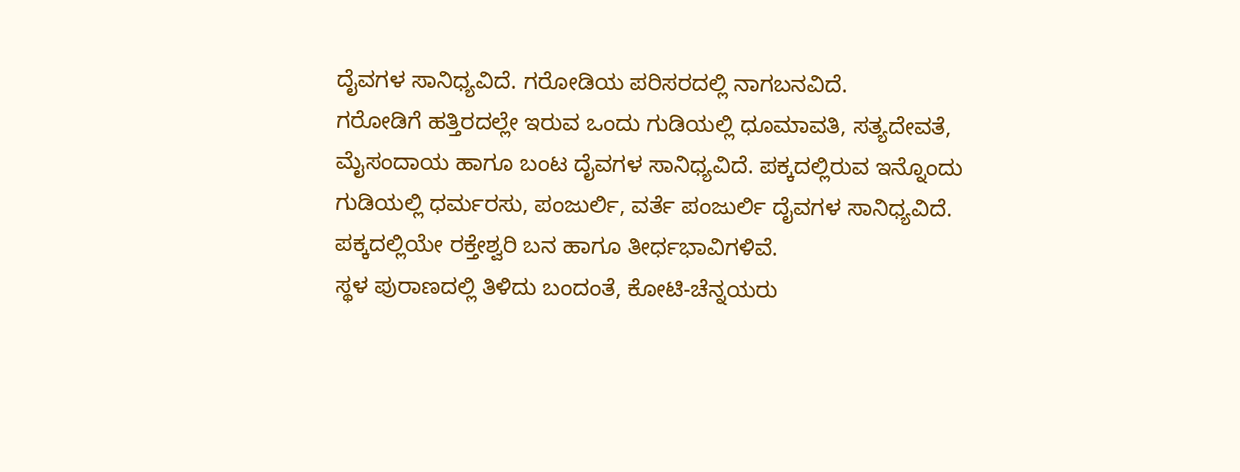ದೈವಗಳ ಸಾನಿಧ್ಯವಿದೆ. ಗರೋಡಿಯ ಪರಿಸರದಲ್ಲಿ ನಾಗಬನವಿದೆ.
ಗರೋಡಿಗೆ ಹತ್ತಿರದಲ್ಲೇ ಇರುವ ಒಂದು ಗುಡಿಯಲ್ಲಿ ಧೂಮಾವತಿ, ಸತ್ಯದೇವತೆ, ಮೈಸಂದಾಯ ಹಾಗೂ ಬಂಟ ದೈವಗಳ ಸಾನಿಧ್ಯವಿದೆ. ಪಕ್ಕದಲ್ಲಿರುವ ಇನ್ನೊಂದು ಗುಡಿಯಲ್ಲಿ ಧರ್ಮರಸು, ಪಂಜುರ್ಲಿ, ವರ್ತೆ ಪಂಜುರ್ಲಿ ದೈವಗಳ ಸಾನಿಧ್ಯವಿದೆ.
ಪಕ್ಕದಲ್ಲಿಯೇ ರಕ್ತೇಶ್ವರಿ ಬನ ಹಾಗೂ ತೀರ್ಧಭಾವಿಗಳಿವೆ.
ಸ್ಥಳ ಪುರಾಣದಲ್ಲಿ ತಿಳಿದು ಬಂದಂತೆ, ಕೋಟಿ-ಚೆನ್ನಯರು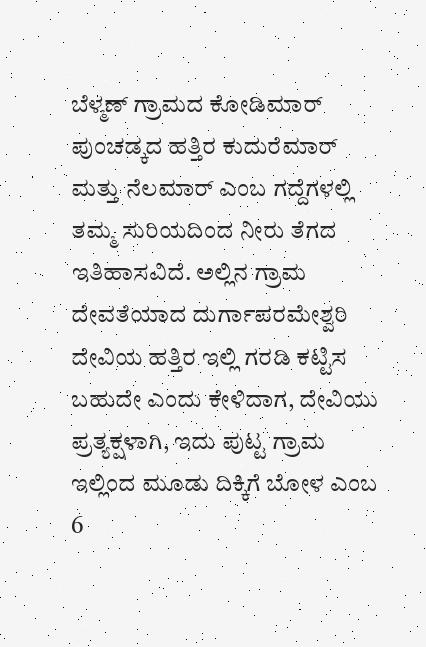ಬೆಳ್ಮಣ್ ಗ್ರಾಮದ ಕೋಡಿಮಾರ್ ಪುಂಚಡ್ಕದ ಹತ್ತಿರ ಕುದುರೆಮಾರ್ ಮತ್ತು ನೆಲಮಾರ್ ಎಂಬ ಗದ್ದೆಗಳಲ್ಲಿ ತಮ್ಮ ಸುರಿಯದಿಂದ ನೀರು ತೆಗದ ಇತಿಹಾಸವಿದೆ. ಅಲ್ಲಿನ ಗ್ರಾಮ ದೇವತೆಯಾದ ದುರ್ಗಾಪರಮೇಶ್ವರಿ ದೇವಿಯ ಹತ್ತಿರ ಇಲ್ಲಿ ಗರಡಿ ಕಟ್ಟಿಸ ಬಹುದೇ ಎಂದು ಕೇಳಿದಾಗ, ದೇವಿಯು ಪ್ರತ್ಯಕ್ಷಳಾಗಿ, ಇದು ಪುಟ್ಟ ಗ್ರಾಮ ಇಲ್ಲಿಂದ ಮೂಡು ದಿಕ್ಕಿಗೆ ಬೋಳ ಎಂಬ 6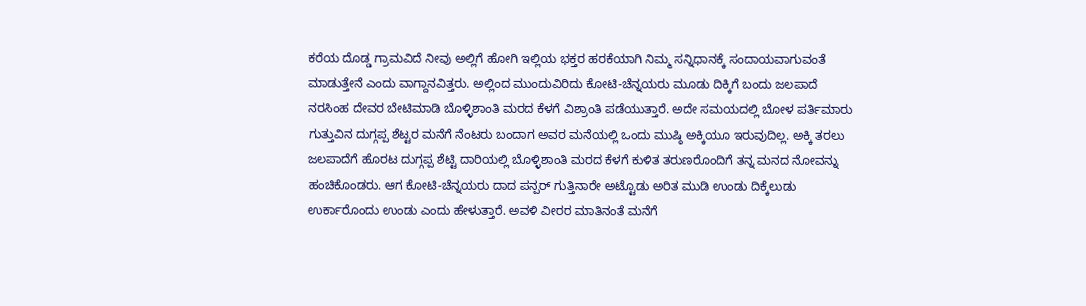ಕರೆಯ ದೊಡ್ಡ ಗ್ರಾಮವಿದೆ ನೀವು ಅಲ್ಲಿಗೆ ಹೋಗಿ ಇಲ್ಲಿಯ ಭಕ್ತರ ಹರಕೆಯಾಗಿ ನಿಮ್ಮ ಸನ್ನಿಧಾನಕ್ಕೆ ಸಂದಾಯವಾಗುವಂತೆ ಮಾಡುತ್ತೇನೆ ಎಂದು ವಾಗ್ದಾನವಿತ್ತರು. ಅಲ್ಲಿಂದ ಮುಂದುವಿರಿದು ಕೋಟಿ-ಚೆನ್ನಯರು ಮೂಡು ದಿಕ್ಕಿಗೆ ಬಂದು ಜಲಪಾದೆ ನರಸಿಂಹ ದೇವರ ಬೇಟಿಮಾಡಿ ಬೊಳ್ಳಿಶಾಂತಿ ಮರದ ಕೆಳಗೆ ವಿಶ್ರಾಂತಿ ಪಡೆಯುತ್ತಾರೆ. ಅದೇ ಸಮಯದಲ್ಲಿ ಬೋಳ ಪರ್ತಿಮಾರು ಗುತ್ತುವಿನ ದುಗ್ಗಪ್ಪ ಶೆಟ್ಟರ ಮನೆಗೆ ನೆಂಟರು ಬಂದಾಗ ಅವರ ಮನೆಯಲ್ಲಿ ಒಂದು ಮುಷ್ಠಿ ಅಕ್ಕಿಯೂ ಇರುವುದಿಲ್ಲ. ಅಕ್ಕಿ ತರಲು ಜಲಪಾದೆಗೆ ಹೊರಟ ದುಗ್ಗಪ್ಪ ಶೆಟ್ಟಿ ದಾರಿಯಲ್ಲಿ ಬೊಳ್ಳಿಶಾಂತಿ ಮರದ ಕೆಳಗೆ ಕುಳಿತ ತರುಣರೊಂದಿಗೆ ತನ್ನ ಮನದ ನೋವನ್ನು ಹಂಚಿಕೊಂಡರು. ಆಗ ಕೋಟಿ-ಚೆನ್ನಯರು ದಾದ ಪನ್ಪರ್ ಗುತ್ತಿನಾರೇ ಅಟ್ಟೊಡು ಅರಿತ ಮುಡಿ ಉಂಡು ದಿಕ್ಕೆಲುಡು ಉರ್ಕಾರೊಂದು ಉಂಡು ಎಂದು ಹೇಳುತ್ತಾರೆ. ಅವಳಿ ವೀರರ ಮಾತಿನಂತೆ ಮನೆಗೆ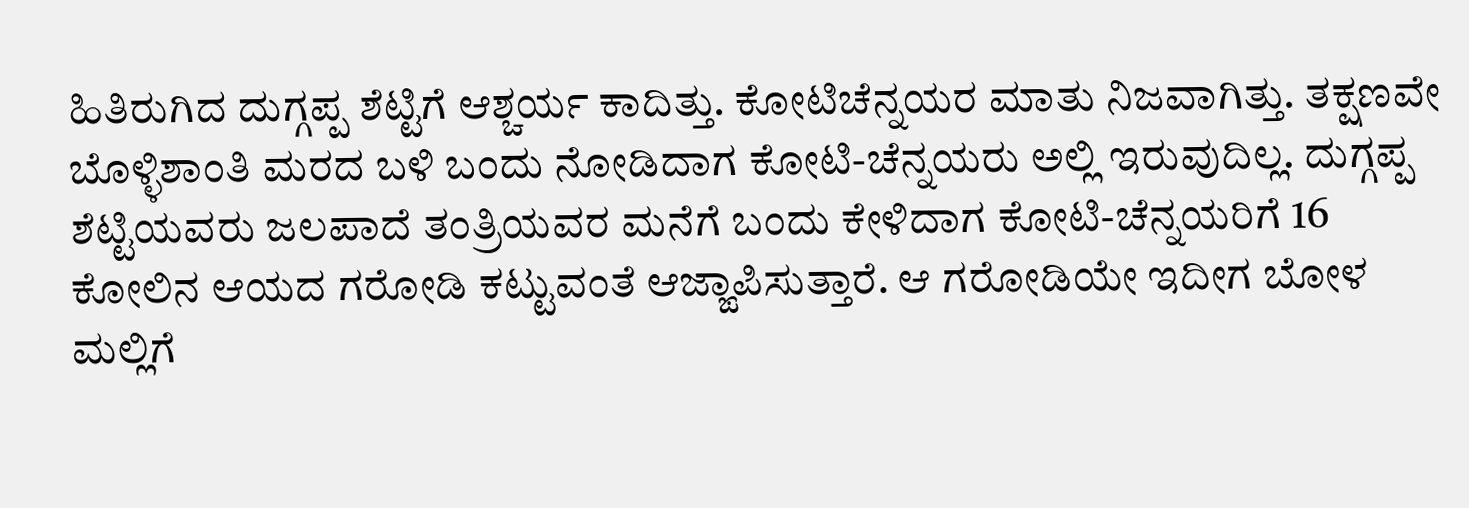ಹಿತಿರುಗಿದ ದುಗ್ಗಪ್ಪ ಶೆಟ್ಟಿಗೆ ಆಶ್ಚರ್ಯ ಕಾದಿತ್ತು. ಕೋಟಿಚೆನ್ನಯರ ಮಾತು ನಿಜವಾಗಿತ್ತು. ತಕ್ಷಣವೇ ಬೊಳ್ಳಿಶಾಂತಿ ಮರದ ಬಳಿ ಬಂದು ನೋಡಿದಾಗ ಕೋಟಿ-ಚೆನ್ನಯರು ಅಲ್ಲಿ ಇರುವುದಿಲ್ಲ. ದುಗ್ಗಪ್ಪ ಶೆಟ್ಟಿಯವರು ಜಲಪಾದೆ ತಂತ್ರಿಯವರ ಮನೆಗೆ ಬಂದು ಕೇಳಿದಾಗ ಕೋಟಿ-ಚೆನ್ನಯರಿಗೆ 16 ಕೋಲಿನ ಆಯದ ಗರೋಡಿ ಕಟ್ಟುವಂತೆ ಆಜ್ಙಾಪಿಸುತ್ತಾರೆ. ಆ ಗರೋಡಿಯೇ ಇದೀಗ ಬೋಳ ಮಲ್ಲಿಗೆ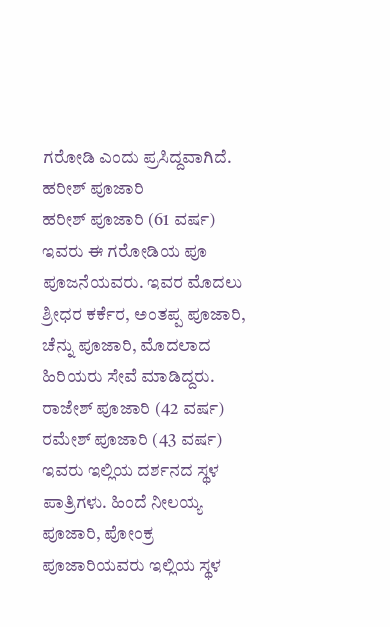ಗರೋಡಿ ಎಂದು ಪ್ರಸಿದ್ದವಾಗಿದೆ.
ಹರೀಶ್ ಪೂಜಾರಿ
ಹರೀಶ್ ಪೂಜಾರಿ (61 ವರ್ಷ) ಇವರು ಈ ಗರೋಡಿಯ ಪೂ ಪೂಜನೆಯವರು. ಇವರ ಮೊದಲು ಶ್ರೀಧರ ಕರ್ಕೆರ, ಅಂತಪ್ಪ ಪೂಜಾರಿ, ಚೆನ್ನು ಪೂಜಾರಿ, ಮೊದಲಾದ ಹಿರಿಯರು ಸೇವೆ ಮಾಡಿದ್ದರು.
ರಾಜೇಶ್ ಪೂಜಾರಿ (42 ವರ್ಷ) ರಮೇಶ್ ಪೂಜಾರಿ (43 ವರ್ಷ) ಇವರು ಇಲ್ಲಿಯ ದರ್ಶನದ ಸ್ಥಳ ಪಾತ್ರಿಗಳು. ಹಿಂದೆ ನೀಲಯ್ಯ ಪೂಜಾರಿ, ಪೋಂಕ್ರ ಪೂಜಾರಿಯವರು ಇಲ್ಲಿಯ ಸ್ಥಳ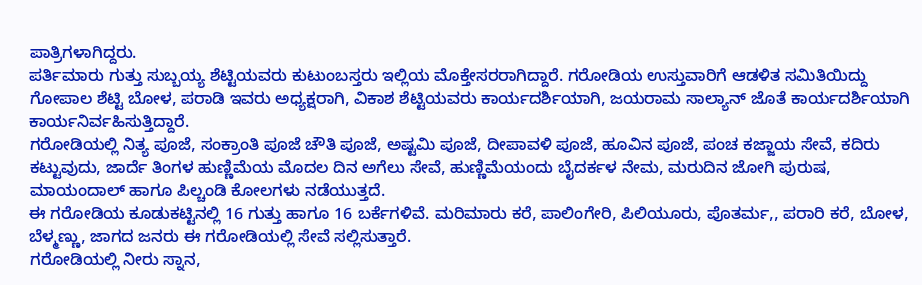ಪಾತ್ರಿಗಳಾಗಿದ್ದರು.
ಪರ್ತಿಮಾರು ಗುತ್ತು ಸುಬ್ಬಯ್ಯ ಶೆಟ್ಟಿಯವರು ಕುಟುಂಬಸ್ತರು ಇಲ್ಲಿಯ ಮೊಕ್ತೇಸರರಾಗಿದ್ದಾರೆ. ಗರೋಡಿಯ ಉಸ್ತುವಾರಿಗೆ ಆಡಳಿತ ಸಮಿತಿಯಿದ್ದು ಗೋಪಾಲ ಶೆಟ್ಟಿ ಬೋಳ, ಪರಾಡಿ ಇವರು ಅಧ್ಯಕ್ಷರಾಗಿ, ವಿಕಾಶ ಶೆಟ್ಟಿಯವರು ಕಾರ್ಯದರ್ಶಿಯಾಗಿ, ಜಯರಾಮ ಸಾಲ್ಯಾನ್ ಜೊತೆ ಕಾರ್ಯದರ್ಶಿಯಾಗಿ ಕಾರ್ಯನಿರ್ವಹಿಸುತ್ತಿದ್ದಾರೆ.
ಗರೋಡಿಯಲ್ಲಿ ನಿತ್ಯ ಪೂಜೆ, ಸಂಕ್ರಾಂತಿ ಪೂಜೆ ಚೌತಿ ಪೂಜೆ, ಅಷ್ಟಮಿ ಪೂಜೆ, ದೀಪಾವಳಿ ಪೂಜೆ, ಹೂವಿನ ಪೂಜೆ, ಪಂಚ ಕಜ್ಜಾಯ ಸೇವೆ, ಕದಿರು ಕಟ್ಟುವುದು, ಜಾರ್ದೆ ತಿಂಗಳ ಹುಣ್ಣಿಮೆಯ ಮೊದಲ ದಿನ ಅಗೆಲು ಸೇವೆ, ಹುಣ್ಣಿಮೆಯಂದು ಬೈದರ್ಕಳ ನೇಮ, ಮರುದಿನ ಜೋಗಿ ಪುರುಷ, ಮಾಯಂದಾಲ್ ಹಾಗೂ ಪಿಲ್ಚಂಡಿ ಕೋಲಗಳು ನಡೆಯುತ್ತದೆ.
ಈ ಗರೋಡಿಯ ಕೂಡುಕಟ್ಟಿನಲ್ಲಿ 16 ಗುತ್ತು ಹಾಗೂ 16 ಬರ್ಕೆಗಳಿವೆ. ಮರಿಮಾರು ಕರೆ, ಪಾಲಿಂಗೇರಿ, ಪಿಲಿಯೂರು, ಪೊತರ್ಮ,, ಪರಾರಿ ಕರೆ, ಬೋಳ, ಬೆಳ್ಮಣ್ಣು, ಜಾಗದ ಜನರು ಈ ಗರೋಡಿಯಲ್ಲಿ ಸೇವೆ ಸಲ್ಲಿಸುತ್ತಾರೆ.
ಗರೋಡಿಯಲ್ಲಿ ನೀರು ಸ್ನಾನ,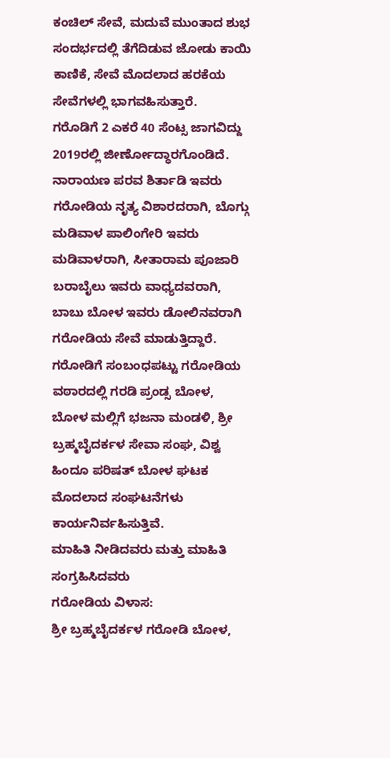ಕಂಚಿಲ್ ಸೇವೆ, ಮದುವೆ ಮುಂತಾದ ಶುಭ ಸಂದರ್ಭದಲ್ಲಿ ತೆಗೆದಿಡುವ ಜೋಡು ಕಾಯಿ ಕಾಣಿಕೆ, ಸೇವೆ ಮೊದಲಾದ ಹರಕೆಯ ಸೇವೆಗಳಲ್ಲಿ ಭಾಗವಹಿಸುತ್ತಾರೆ.
ಗರೊಡಿಗೆ 2 ಎಕರೆ 40 ಸೆಂಟ್ಸ ಜಾಗವಿದ್ದು 2019ರಲ್ಲಿ ಜೀರ್ಣೋದ್ಧಾರಗೊಂಡಿದೆ.
ನಾರಾಯಣ ಪರವ ಶಿರ್ತಾಡಿ ಇವರು ಗರೋಡಿಯ ನೃತ್ಯ ವಿಶಾರದರಾಗಿ, ಬೊಗ್ಗು ಮಡಿವಾಳ ಪಾಲಿಂಗೇರಿ ಇವರು ಮಡಿವಾಳರಾಗಿ, ಸೀತಾರಾಮ ಪೂಜಾರಿ ಬರಾಬೈಲು ಇವರು ವಾಧ್ಯದವರಾಗಿ, ಬಾಬು ಬೋಳ ಇವರು ಡೋಲಿನವರಾಗಿ ಗರೋಡಿಯ ಸೇವೆ ಮಾಡುತ್ತಿದ್ದಾರೆ.
ಗರೋಡಿಗೆ ಸಂಬಂಧಪಟ್ಟು ಗರೋಡಿಯ ವಠಾರದಲ್ಲಿ ಗರಡಿ ಪ್ರಂಡ್ಸ ಬೋಳ, ಬೋಳ ಮಲ್ಲಿಗೆ ಭಜನಾ ಮಂಡಳಿ, ಶ್ರೀ ಬ್ರಹ್ಮಬೈದರ್ಕಳ ಸೇವಾ ಸಂಘ, ವಿಶ್ವ ಹಿಂದೂ ಪರಿಷತ್ ಬೋಳ ಘಟಕ ಮೊದಲಾದ ಸಂಘಟನೆಗಳು ಕಾರ್ಯನಿರ್ವಹಿಸುತ್ತಿವೆ.
ಮಾಹಿತಿ ನೀಡಿದವರು ಮತ್ತು ಮಾಹಿತಿ ಸಂಗ್ರಹಿಸಿದವರು
ಗರೋಡಿಯ ವಿಳಾಸ:
ಶ್ರೀ ಬ್ರಹ್ಮಬೈದರ್ಕಳ ಗರೋಡಿ ಬೋಳ,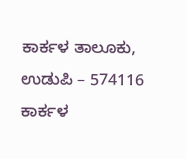ಕಾರ್ಕಳ ತಾಲೂಕು,
ಉಡುಪಿ – 574116
ಕಾರ್ಕಳ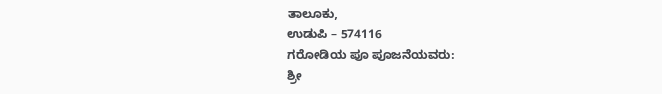ತಾಲೂಕು,
ಉಡುಪಿ – 574116
ಗರೋಡಿಯ ಪೂ ಪೂಜನೆಯವರು:
ಶ್ರೀ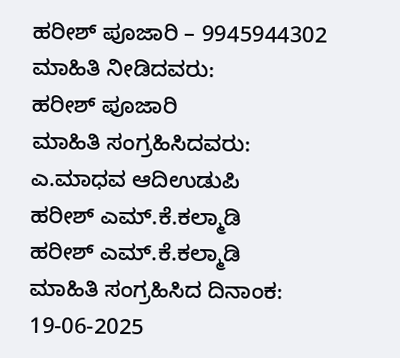ಹರೀಶ್ ಪೂಜಾರಿ – 9945944302
ಮಾಹಿತಿ ನೀಡಿದವರು:
ಹರೀಶ್ ಪೂಜಾರಿ
ಮಾಹಿತಿ ಸಂಗ್ರಹಿಸಿದವರು:
ಎ.ಮಾಧವ ಆದಿಉಡುಪಿ
ಹರೀಶ್ ಎಮ್.ಕೆ.ಕಲ್ಮಾಡಿ
ಹರೀಶ್ ಎಮ್.ಕೆ.ಕಲ್ಮಾಡಿ
ಮಾಹಿತಿ ಸಂಗ್ರಹಿಸಿದ ದಿನಾಂಕ:
19-06-2025